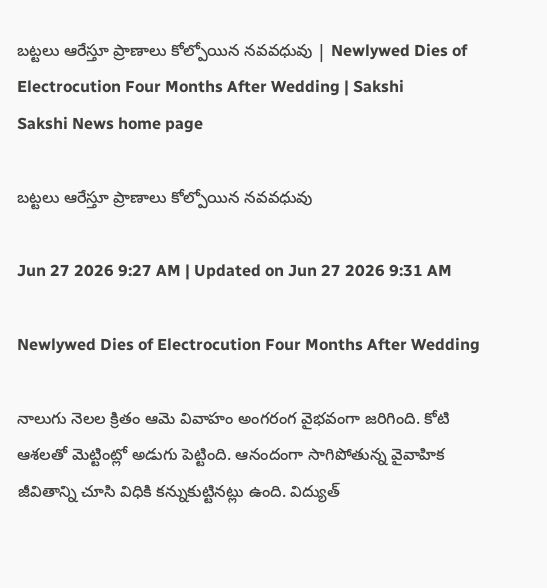బట్టలు ఆరేస్తూ ప్రాణాలు కోల్పోయిన నవవధువు | Newlywed Dies of Electrocution Four Months After Wedding | Sakshi
Sakshi News home page

బట్టలు ఆరేస్తూ ప్రాణాలు కోల్పోయిన నవవధువు

Jun 27 2026 9:27 AM | Updated on Jun 27 2026 9:31 AM

Newlywed Dies of Electrocution Four Months After Wedding

నాలుగు నెలల క్రితం ఆమె వివాహం అంగరంగ వైభవంగా జరిగింది. కోటి ఆశలతో మెట్టింట్లో అడుగు పెట్టింది. ఆనందంగా సాగిపోతున్న వైవాహిక జీవితాన్ని చూసి విధికి కన్నుకుట్టినట్లు ఉంది. విద్యుత్‌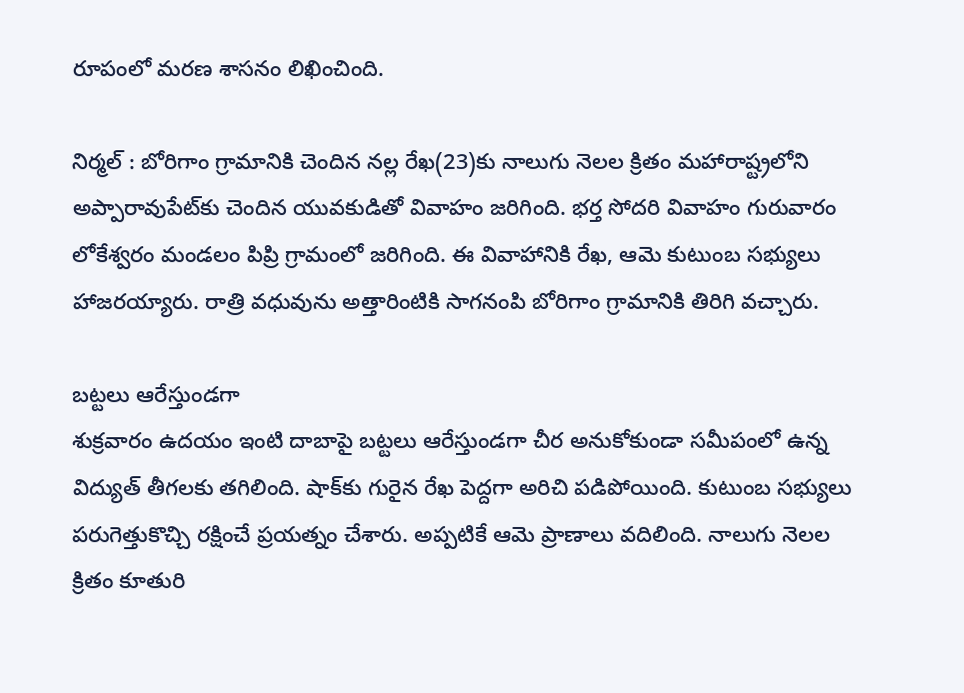రూపంలో మరణ శాసనం లిఖించింది.

నిర్మల్‌ : బోరిగాం గ్రామానికి చెందిన నల్ల రేఖ(23)కు నాలుగు నెలల క్రితం మహారాష్ట్రలోని అప్పారావుపేట్‌కు చెందిన యువకుడితో వివాహం జరిగింది. భర్త సోదరి వివాహం గురువారం లోకేశ్వరం మండలం పిప్రి గ్రామంలో జరిగింది. ఈ వివాహానికి రేఖ, ఆమె కుటుంబ సభ్యులు హాజరయ్యారు. రాత్రి వధువును అత్తారింటికి సాగనంపి బోరిగాం గ్రామానికి తిరిగి వచ్చారు.

బట్టలు ఆరేస్తుండగా
శుక్రవారం ఉదయం ఇంటి దాబాపై బట్టలు ఆరేస్తుండగా చీర అనుకోకుండా సమీపంలో ఉన్న విద్యుత్‌ తీగలకు తగిలింది. షాక్‌కు గురైన రేఖ పెద్దగా అరిచి పడిపోయింది. కుటుంబ సభ్యులు పరుగెత్తుకొచ్చి రక్షించే ప్రయత్నం చేశారు. అప్పటికే ఆమె ప్రాణాలు వదిలింది. నాలుగు నెలల క్రితం కూతురి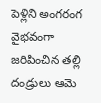పెళ్లిని అంగరంగ వైభవంగా జరిపించిన తల్లి దండ్రులు ఆమె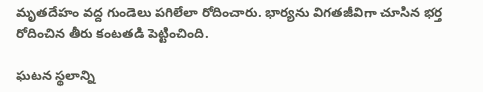మృతదేహం వద్ద గుండెలు పగిలేలా రోదించారు. భార్యను విగతజీవిగా చూసిన భర్త రోదించిన తీరు కంటతడి పెట్టించింది.

ఘటన స్థలాన్ని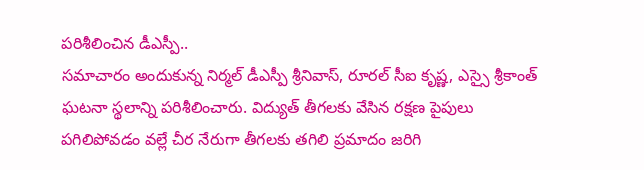పరిశీలించిన డీఎస్పీ..
సమాచారం అందుకున్న నిర్మల్‌ డీఎస్పీ శ్రీనివాస్, రూరల్‌ సీఐ కృష్ణ, ఎస్సై శ్రీకాంత్‌ ఘటనా స్థలాన్ని పరిశీలించారు. విద్యుత్‌ తీగలకు వేసిన రక్షణ పైపులు పగిలిపోవడం వల్లే చీర నేరుగా తీగలకు తగిలి ప్రమాదం జరిగి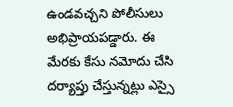ఉండవచ్చని పోలీసులు అభిప్రాయపడ్డారు. ఈ మేరకు కేసు నమోదు చేసి దర్యాప్తు చేస్తున్నట్లు ఎస్సై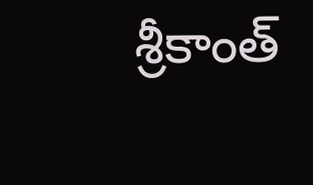శ్రీకాంత్‌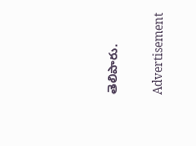తెలిపారు.

Advertisement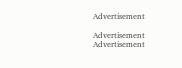Advertisement

Advertisement
Advertisement